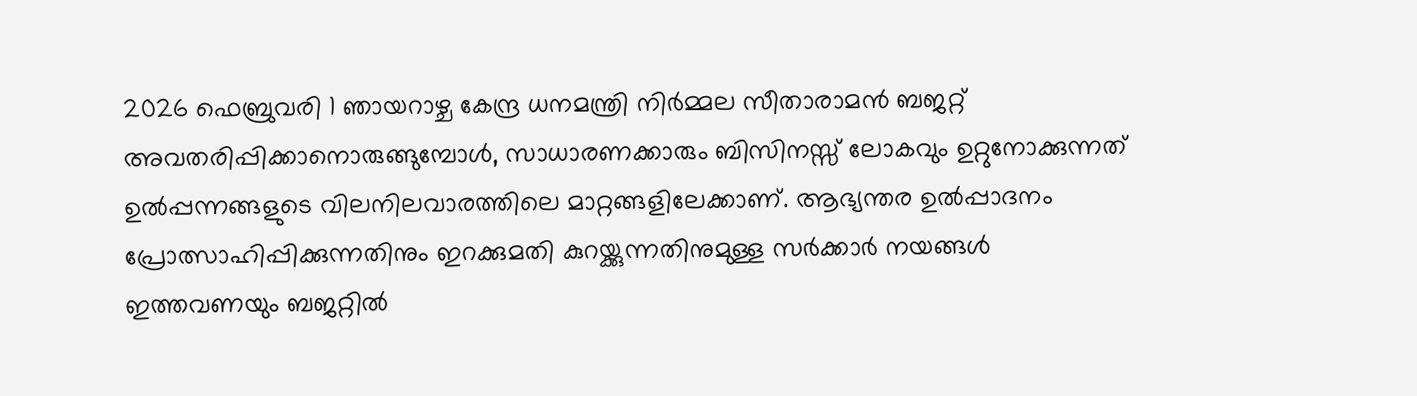2026 ഫെബ്രുവരി 1 ഞായറാഴ്ച കേന്ദ്ര ധനമന്ത്രി നിർമ്മല സീതാരാമൻ ബജറ്റ് അവതരിപ്പിക്കാനൊരുങ്ങുമ്പോൾ, സാധാരണക്കാരും ബിസിനസ്സ് ലോകവും ഉറ്റുനോക്കുന്നത് ഉൽപ്പന്നങ്ങളുടെ വിലനിലവാരത്തിലെ മാറ്റങ്ങളിലേക്കാണ്. ആഭ്യന്തര ഉൽപ്പാദനം പ്രോത്സാഹിപ്പിക്കുന്നതിനും ഇറക്കുമതി കുറയ്ക്കുന്നതിനുമുള്ള സർക്കാർ നയങ്ങൾ ഇത്തവണയും ബജറ്റിൽ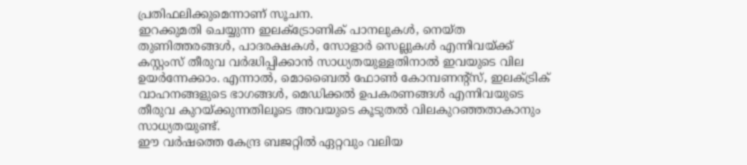പ്രതിഫലിക്കുമെന്നാണ് സൂചന.
ഇറക്കുമതി ചെയ്യുന്ന ഇലക്ട്രോണിക് പാനലുകൾ, നെയ്ത തുണിത്തരങ്ങൾ, പാദരക്ഷകൾ, സോളാർ സെല്ലുകൾ എന്നിവയ്ക്ക് കസ്റ്റംസ് തീരുവ വർദ്ധിപ്പിക്കാൻ സാധ്യതയുള്ളതിനാൽ ഇവയുടെ വില ഉയർന്നേക്കാം. എന്നാൽ, മൊബൈൽ ഫോൺ കോമ്പണൻ്റ്സ്, ഇലക്ട്രിക് വാഹനങ്ങളുടെ ഭാഗങ്ങൾ, മെഡിക്കൽ ഉപകരണങ്ങൾ എന്നിവയുടെ തീരുവ കുറയ്ക്കുന്നതിലൂടെ അവയുടെ കൂടുതൽ വിലകുറഞ്ഞതാകാനും സാധ്യതയുണ്ട്.
ഈ വർഷത്തെ കേന്ദ്ര ബജറ്റിൽ ഏറ്റവും വലിയ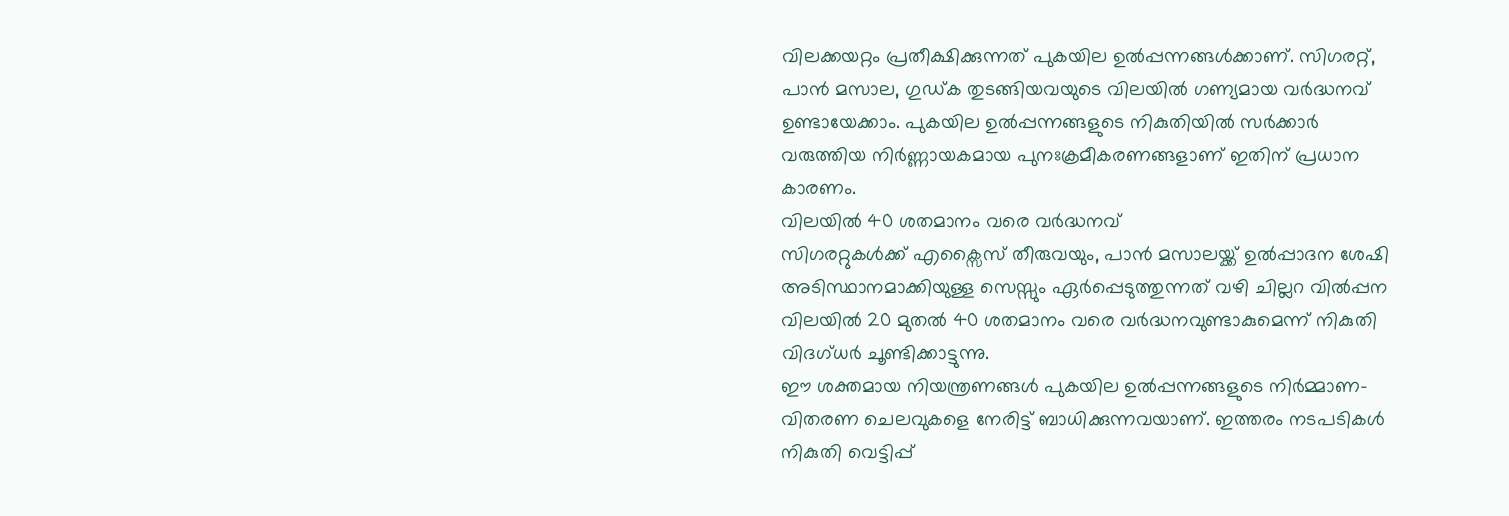വിലക്കയറ്റം പ്രതീക്ഷിക്കുന്നത് പുകയില ഉൽപ്പന്നങ്ങൾക്കാണ്. സിഗരറ്റ്, പാൻ മസാല, ഗുഡ്ക തുടങ്ങിയവയുടെ വിലയിൽ ഗണ്യമായ വർദ്ധനവ് ഉണ്ടായേക്കാം. പുകയില ഉൽപ്പന്നങ്ങളുടെ നികുതിയിൽ സർക്കാർ വരുത്തിയ നിർണ്ണായകമായ പുനഃക്രമീകരണങ്ങളാണ് ഇതിന് പ്രധാന കാരണം.
വിലയിൽ 40 ശതമാനം വരെ വർദ്ധനവ്
സിഗരറ്റുകൾക്ക് എക്സൈസ് തീരുവയും, പാൻ മസാലയ്ക്ക് ഉൽപ്പാദന ശേഷി അടിസ്ഥാനമാക്കിയുള്ള സെസ്സും ഏർപ്പെടുത്തുന്നത് വഴി ചില്ലറ വിൽപ്പന വിലയിൽ 20 മുതൽ 40 ശതമാനം വരെ വർദ്ധനവുണ്ടാകുമെന്ന് നികുതി വിദഗ്ധർ ചൂണ്ടിക്കാട്ടുന്നു.
ഈ ശക്തമായ നിയന്ത്രണങ്ങൾ പുകയില ഉൽപ്പന്നങ്ങളുടെ നിർമ്മാണ-വിതരണ ചെലവുകളെ നേരിട്ട് ബാധിക്കുന്നവയാണ്. ഇത്തരം നടപടികൾ നികുതി വെട്ടിപ്പ്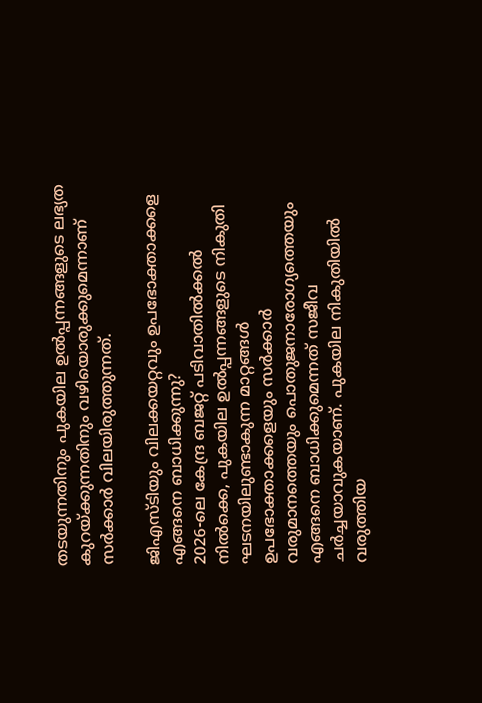തടയുന്നതിനും പുകയില ഉൽപ്പന്നങ്ങളുടെ ലഭ്യത കുറയ്ക്കുന്നതിനും വഴിയൊരുക്കുമെന്നാണ് സർക്കാർ വിലയിരുത്തുന്നത്.

ജിഎസ്ടിയും വിലക്കയറ്റവും ഉപഭോക്താക്കളെ എങ്ങനെ ബാധിക്കുന്നു?
2026-ലെ കേന്ദ്ര ബജറ്റ് പടിവാതിൽക്കൽ നിൽക്കെ, പുകയില ഉൽപ്പന്നങ്ങളുടെ നികുതി ഘടനയിലുണ്ടാകുന്ന മാറ്റങ്ങൾ ഉപഭോക്താക്കളെയും സർക്കാർ വരുമാനത്തെയും പൊതുജനാരോഗ്യത്തെയും എങ്ങനെ ബാധിക്കുമെന്നത് സജീവ ചർച്ചയാവുകയാണ്. പുകയില നികുതിയിൽ വരുത്തിയ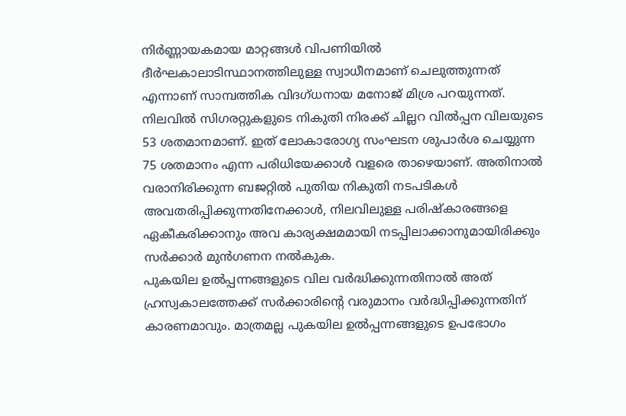നിർണ്ണായകമായ മാറ്റങ്ങൾ വിപണിയിൽ ദീർഘകാലാടിസ്ഥാനത്തിലുള്ള സ്വാധീനമാണ് ചെലുത്തുന്നത് എന്നാണ് സാമ്പത്തിക വിദഗ്ധനായ മനോജ് മിശ്ര പറയുന്നത്.
നിലവിൽ സിഗരറ്റുകളുടെ നികുതി നിരക്ക് ചില്ലറ വിൽപ്പന വിലയുടെ 53 ശതമാനമാണ്. ഇത് ലോകാരോഗ്യ സംഘടന ശുപാർശ ചെയ്യുന്ന 75 ശതമാനം എന്ന പരിധിയേക്കാൾ വളരെ താഴെയാണ്. അതിനാൽ വരാനിരിക്കുന്ന ബജറ്റിൽ പുതിയ നികുതി നടപടികൾ അവതരിപ്പിക്കുന്നതിനേക്കാൾ, നിലവിലുള്ള പരിഷ്കാരങ്ങളെ ഏകീകരിക്കാനും അവ കാര്യക്ഷമമായി നടപ്പിലാക്കാനുമായിരിക്കും സർക്കാർ മുൻഗണന നൽകുക.
പുകയില ഉൽപ്പന്നങ്ങളുടെ വില വർദ്ധിക്കുന്നതിനാൽ അത് ഹ്രസ്വകാലത്തേക്ക് സർക്കാരിൻ്റെ വരുമാനം വർദ്ധിപ്പിക്കുന്നതിന് കാരണമാവും. മാത്രമല്ല പുകയില ഉൽപ്പന്നങ്ങളുടെ ഉപഭോഗം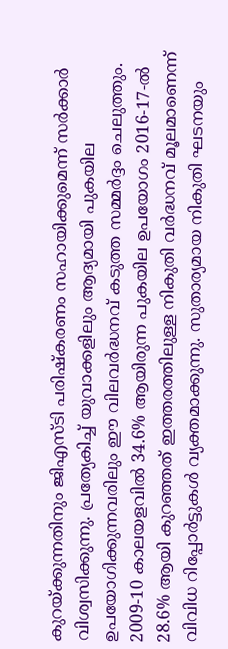കുറയ്ക്കുന്നതിനും ജിഎസ്ടി പരിഷ്കരണം സഹായിക്കുമെന്ന് സർക്കാർ വിശ്വസിക്കുന്നു. പ്രത്യേകിച്ച് യുവാക്കളിലും ആദ്യമായി പുകയില ഉപയോഗിക്കുന്നവരിലും ഈ വിലവർദ്ധനവ് കടുത്ത സമ്മർദ്ദം ചെലുത്തും.
2009-10 കാലയളവിൽ 34.6% ആയിരുന്ന പുകയില ഉപയോഗം 2016-17-ൽ 28.6% ആയി കുറഞ്ഞത് ഇത്തരത്തിലുള്ള നികുതി വർദ്ധനവ് മൂലമാണെന്ന് വിവിധ റിപ്പോർട്ടുകൾ വ്യക്തമാക്കുന്നു. സുതാര്യമായ നികുതി ഘടനയും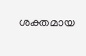ശക്തമായ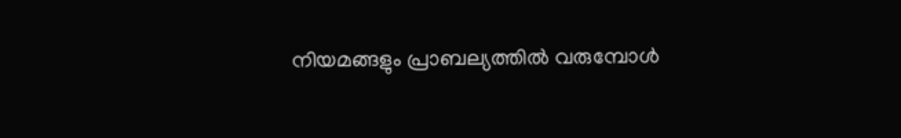നിയമങ്ങളും പ്രാബല്യത്തിൽ വരുമ്പോൾ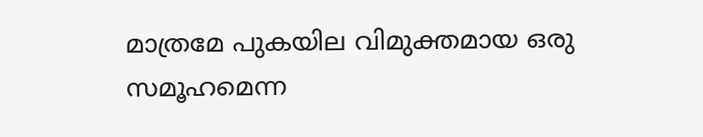മാത്രമേ പുകയില വിമുക്തമായ ഒരു സമൂഹമെന്ന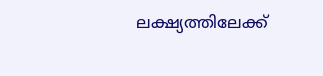ലക്ഷ്യത്തിലേക്ക്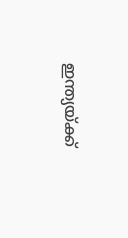ഇന്ത്യയ്ക്ക്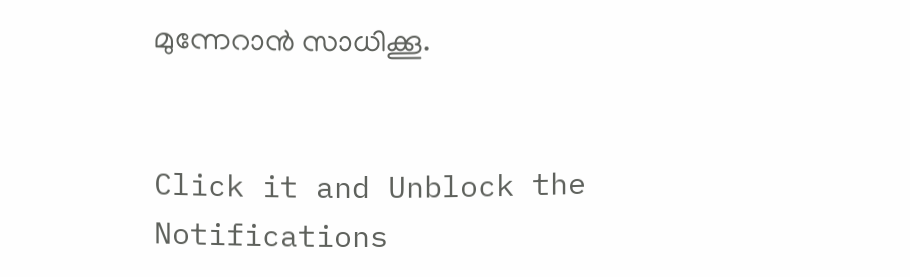മുന്നേറാൻ സാധിക്കൂ.


Click it and Unblock the Notifications